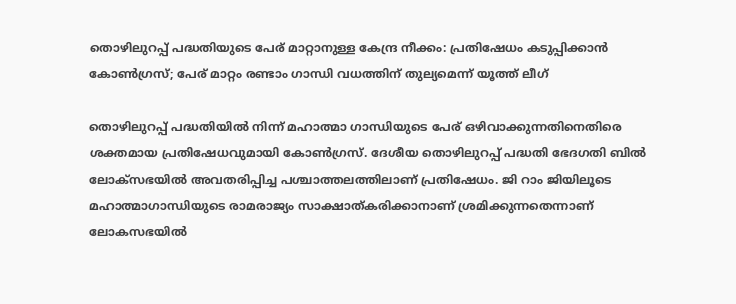തൊഴിലുറപ്പ് പദ്ധതിയുടെ പേര് മാറ്റാനുള്ള കേന്ദ്ര നീക്കം: പ്രതിഷേധം കടുപ്പിക്കാന്‍ കോണ്‍ഗ്രസ്; പേര് മാറ്റം രണ്ടാം ഗാന്ധി വധത്തിന് തുല്യമെന്ന് യൂത്ത് ലീഗ്

തൊഴിലുറപ്പ് പദ്ധതിയില്‍ നിന്ന് മഹാത്മാ ഗാന്ധിയുടെ പേര് ഒഴിവാക്കുന്നതിനെതിരെ ശക്തമായ പ്രതിഷേധവുമായി കോണ്‍ഗ്രസ്. ദേശീയ തൊഴിലുറപ്പ് പദ്ധതി ഭേദഗതി ബില്‍ ലോക്‌സഭയില്‍ അവതരിപ്പിച്ച പശ്ചാത്തലത്തിലാണ് പ്രതിഷേധം. ജി റാം ജിയിലൂടെ മഹാത്മാഗാന്ധിയുടെ രാമരാജ്യം സാക്ഷാത്കരിക്കാനാണ് ശ്രമിക്കുന്നതെന്നാണ് ലോകസഭയില്‍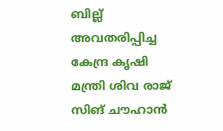ബില്ല് അവതരിപ്പിച്ച കേന്ദ്ര കൃഷി മന്ത്രി ശിവ രാജ് സിങ് ചൗഹാന്‍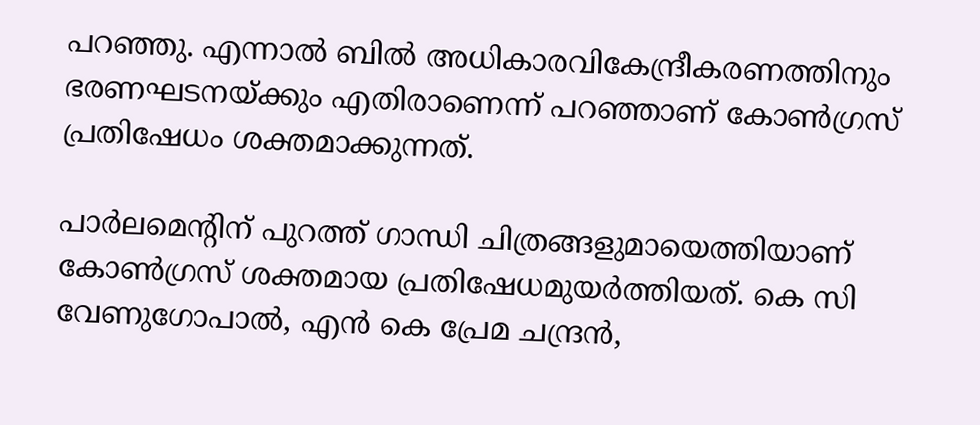പറഞ്ഞു. എന്നാല്‍ ബില്‍ അധികാരവികേന്ദ്രീകരണത്തിനും ഭരണഘടനയ്ക്കും എതിരാണെന്ന് പറഞ്ഞാണ് കോണ്‍ഗ്രസ് പ്രതിഷേധം ശക്തമാക്കുന്നത്.

പാര്‍ലമെന്റിന് പുറത്ത് ഗാന്ധി ചിത്രങ്ങളുമായെത്തിയാണ് കോണ്‍ഗ്രസ് ശക്തമായ പ്രതിഷേധമുയര്‍ത്തിയത്. കെ സി വേണുഗോപാല്‍, എന്‍ കെ പ്രേമ ചന്ദ്രന്‍,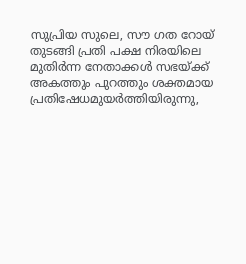സുപ്രിയ സുലെ, സൗ ഗത റോയ് തുടങ്ങി പ്രതി പക്ഷ നിരയിലെ മുതിര്‍ന്ന നേതാക്കള്‍ സഭയ്ക്ക് അകത്തും പുറത്തും ശക്തമായ പ്രതിഷേധമുയര്‍ത്തിയിരുന്നു,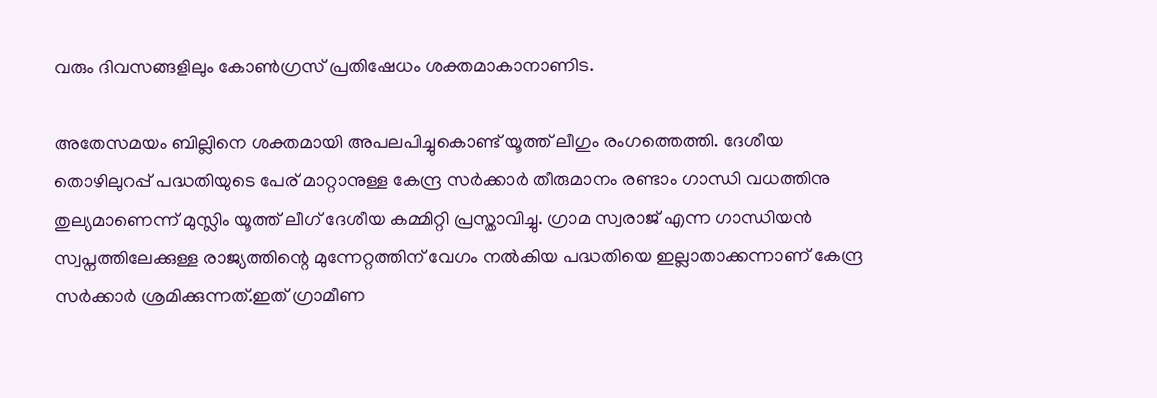വരും ദിവസങ്ങളിലും കോണ്‍ഗ്രസ് പ്രതിഷേധം ശക്തമാകാനാണിട.

അതേസമയം ബില്ലിനെ ശക്തമായി അപലപിച്ചുകൊണ്ട് യൂത്ത് ലീഗും രംഗത്തെത്തി. ദേശീയ തൊഴിലുറപ്പ് പദ്ധതിയുടെ പേര് മാറ്റാനുള്ള കേന്ദ്ര സര്‍ക്കാര്‍ തീരുമാനം രണ്ടാം ഗാന്ധി വധത്തിനു തുല്യമാണെന്ന് മുസ്ലിം യൂത്ത് ലീഗ് ദേശീയ കമ്മിറ്റി പ്രസ്താവിച്ചു. ഗ്രാമ സ്വരാജ് എന്ന ഗാന്ധിയന്‍ സ്വപ്നത്തിലേക്കുള്ള രാജ്യത്തിന്റെ മുന്നേറ്റത്തിന് വേഗം നല്‍കിയ പദ്ധതിയെ ഇല്ലാതാക്കന്നാണ് കേന്ദ്ര സര്‍ക്കാര്‍ ശ്രമിക്കുന്നത്.ഇത് ഗ്രാമീണ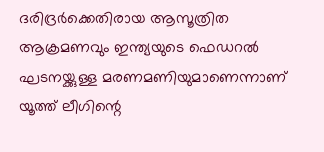ദരിദ്രര്‍ക്കെതിരായ ആസൂത്രിത ആക്രമണവും ഇന്ത്യയുടെ ഫെഡറല്‍ ഘടനയ്ക്കുള്ള മരണമണിയുമാണെന്നാണ് യൂത്ത് ലീഗിന്റെ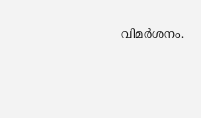വിമര്‍ശനം.